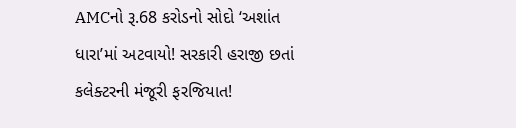AMCનો રૂ.68 કરોડનો સોદો ‘અશાંત ધારા’માં અટવાયો! સરકારી હરાજી છતાં કલેક્ટરની મંજૂરી ફરજિયાત!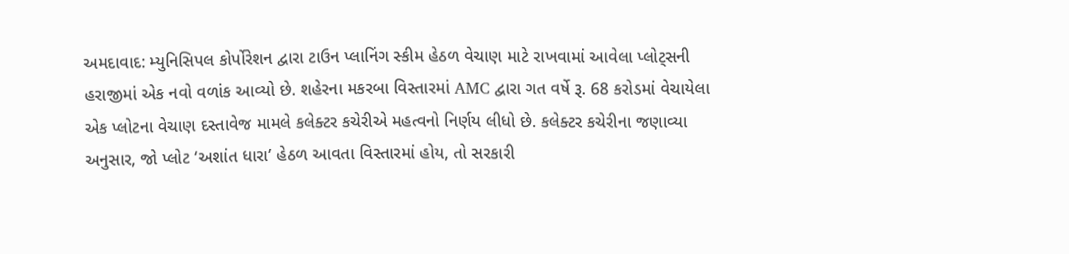અમદાવાદ: મ્યુનિસિપલ કોર્પોરેશન દ્વારા ટાઉન પ્લાનિંગ સ્કીમ હેઠળ વેચાણ માટે રાખવામાં આવેલા પ્લોટ્સની હરાજીમાં એક નવો વળાંક આવ્યો છે. શહેરના મકરબા વિસ્તારમાં AMC દ્વારા ગત વર્ષે રૂ. 68 કરોડમાં વેચાયેલા એક પ્લોટના વેચાણ દસ્તાવેજ મામલે કલેક્ટર કચેરીએ મહત્વનો નિર્ણય લીધો છે. કલેક્ટર કચેરીના જણાવ્યા અનુસાર, જો પ્લોટ ‘અશાંત ધારા’ હેઠળ આવતા વિસ્તારમાં હોય, તો સરકારી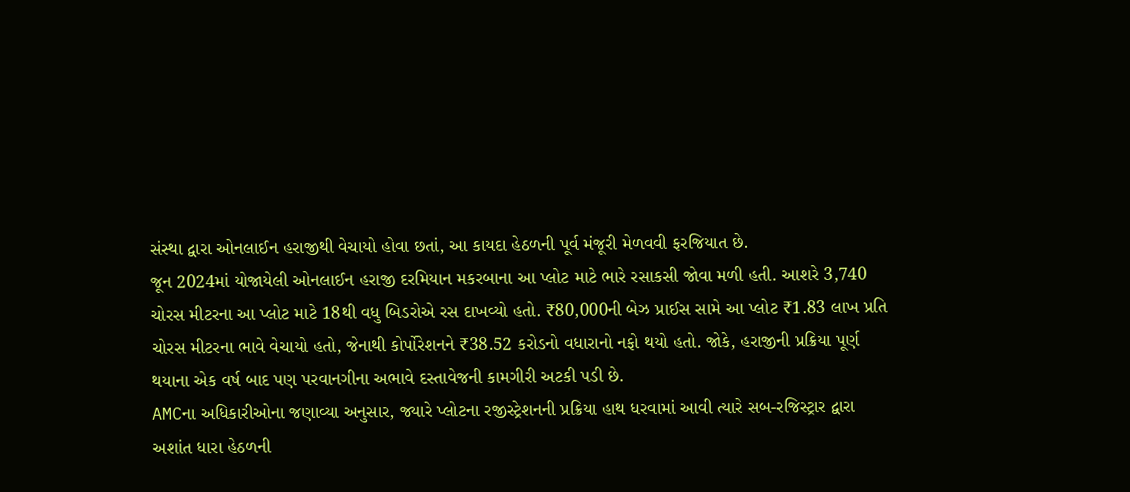સંસ્થા દ્વારા ઓનલાઈન હરાજીથી વેચાયો હોવા છતાં, આ કાયદા હેઠળની પૂર્વ મંજૂરી મેળવવી ફરજિયાત છે.
જૂન 2024માં યોજાયેલી ઓનલાઈન હરાજી દરમિયાન મકરબાના આ પ્લોટ માટે ભારે રસાકસી જોવા મળી હતી. આશરે 3,740 ચોરસ મીટરના આ પ્લોટ માટે 18થી વધુ બિડરોએ રસ દાખવ્યો હતો. ₹80,000ની બેઝ પ્રાઈસ સામે આ પ્લોટ ₹1.83 લાખ પ્રતિ ચોરસ મીટરના ભાવે વેચાયો હતો, જેનાથી કોર્પોરેશનને ₹38.52 કરોડનો વધારાનો નફો થયો હતો. જોકે, હરાજીની પ્રક્રિયા પૂર્ણ થયાના એક વર્ષ બાદ પણ પરવાનગીના અભાવે દસ્તાવેજની કામગીરી અટકી પડી છે.
AMCના અધિકારીઓના જણાવ્યા અનુસાર, જ્યારે પ્લોટના રજીસ્ટ્રેશનની પ્રક્રિયા હાથ ધરવામાં આવી ત્યારે સબ-રજિસ્ટ્રાર દ્વારા અશાંત ધારા હેઠળની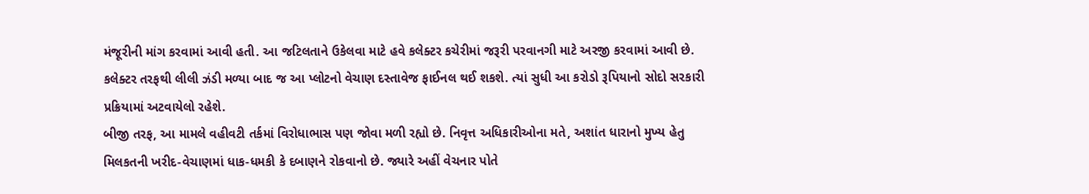મંજૂરીની માંગ કરવામાં આવી હતી. આ જટિલતાને ઉકેલવા માટે હવે કલેક્ટર કચેરીમાં જરૂરી પરવાનગી માટે અરજી કરવામાં આવી છે. કલેક્ટર તરફથી લીલી ઝંડી મળ્યા બાદ જ આ પ્લોટનો વેચાણ દસ્તાવેજ ફાઈનલ થઈ શકશે. ત્યાં સુધી આ કરોડો રૂપિયાનો સોદો સરકારી પ્રક્રિયામાં અટવાયેલો રહેશે.
બીજી તરફ, આ મામલે વહીવટી તર્કમાં વિરોધાભાસ પણ જોવા મળી રહ્યો છે. નિવૃત્ત અધિકારીઓના મતે, અશાંત ધારાનો મુખ્ય હેતુ મિલકતની ખરીદ-વેચાણમાં ધાક-ધમકી કે દબાણને રોકવાનો છે. જ્યારે અહીં વેચનાર પોતે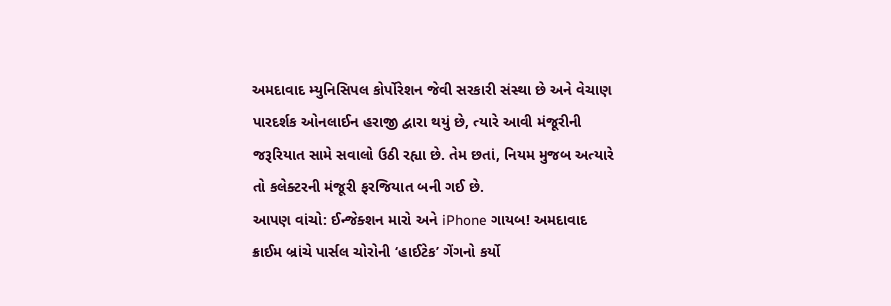અમદાવાદ મ્યુનિસિપલ કોર્પોરેશન જેવી સરકારી સંસ્થા છે અને વેચાણ પારદર્શક ઓનલાઈન હરાજી દ્વારા થયું છે, ત્યારે આવી મંજૂરીની જરૂરિયાત સામે સવાલો ઉઠી રહ્યા છે. તેમ છતાં, નિયમ મુજબ અત્યારે તો કલેક્ટરની મંજૂરી ફરજિયાત બની ગઈ છે.
આપણ વાંચો: ઈન્જેક્શન મારો અને iPhone ગાયબ! અમદાવાદ ક્રાઈમ બ્રાંચે પાર્સલ ચોરોની ‘હાઈટેક’ ગેંગનો કર્યો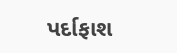પર્દાફાશ